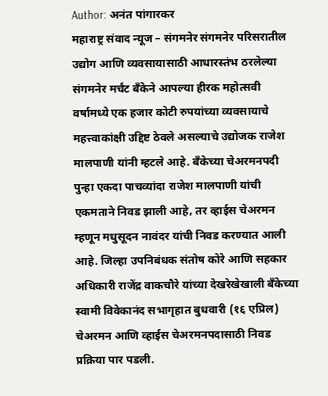Author: अनंत पांगारकर
महाराष्ट्र संवाद न्यूज – संगमनेर संगमनेर परिसरातील उद्योग आणि व्यवसायासाठी आधारस्तंभ ठरलेल्या संगमनेर मर्चंट बँकेने आपल्या हीरक महोत्सवी वर्षामध्ये एक हजार कोटी रुपयांच्या व्यवसायाचे महत्त्वाकांक्षी उद्दिष्ट ठेवले असल्याचे उद्योजक राजेश मालपाणी यांनी म्हटले आहे. बँकेच्या चेअरमनपदी पुन्हा एकदा पाचव्यांदा राजेश मालपाणी यांची एकमताने निवड झाली आहे, तर व्हाईस चेअरमन म्हणून मधुसूदन नावंदर यांची निवड करण्यात आली आहे. जिल्हा उपनिबंधक संतोष कोरे आणि सहकार अधिकारी राजेंद्र वाकचौरे यांच्या देखरेखेखाली बँकेच्या स्वामी विवेकानंद सभागृहात बुधवारी (१६ एप्रिल) चेअरमन आणि व्हाईस चेअरमनपदासाठी निवड प्रक्रिया पार पडली.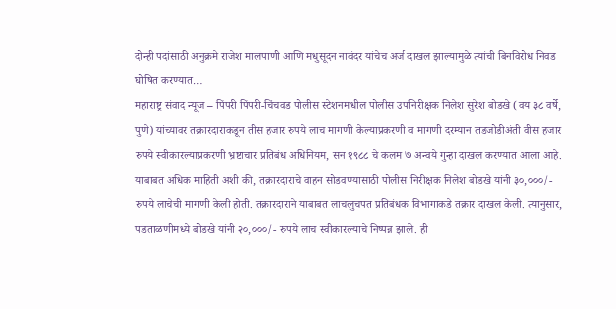दोन्ही पदांसाठी अनुक्रमे राजेश मालपाणी आणि मधुसूदन नावंदर यांचेच अर्ज दाखल झाल्यामुळे त्यांची बिनविरोध निवड घोषित करण्यात…
महाराष्ट्र संवाद न्यूज – पिंपरी पिंपरी-चिंचवड पोलीस स्टेशनमधील पोलीस उपनिरीक्षक निलेश सुरेश बोडखे (वय ३८ वर्षे, पुणे) यांच्यावर तक्रारदाराकडून तीस हजार रुपये लाच मागणी केल्याप्रकरणी व मागणी दरम्यान तडजोडीअंती वीस हजार रुपये स्वीकारल्याप्रकरणी भ्रष्टाचार प्रतिबंध अधिनियम, सन १९८८ चे कलम ७ अन्वये गुन्हा दाखल करण्यात आला आहे. याबाबत अधिक माहिती अशी की, तक्रारदाराचे वाहन सोडवण्यासाठी पोलीस निरीक्षक निलेश बोडखे यांनी ३०,०००/- रुपये लाचेची मागणी केली होती. तक्रारदाराने याबाबत लाचलुचपत प्रतिबंधक विभागाकडे तक्रार दाखल केली. त्यानुसार, पडताळणीमध्ये बोडखे यांनी २०,०००/- रुपये लाच स्वीकारल्याचे निष्पन्न झाले. ही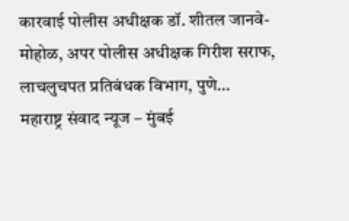कारवाई पोलीस अधीक्षक डॉ. शीतल जानवे-मोहोळ, अपर पोलीस अधीक्षक गिरीश सराफ, लाचलुचपत प्रतिबंधक विभाग, पुणे…
महाराष्ट्र संवाद न्यूज – मुंबई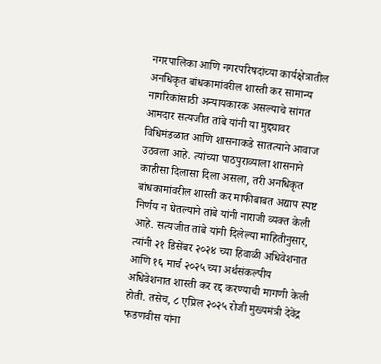नगरपालिका आणि नगरपरिषदांच्या कार्यक्षेत्रातील अनधिकृत बांधकामांवरील शास्ती कर सामान्य नागरिकांसाठी अन्यायकारक असल्याचे सांगत आमदार सत्यजीत तांबे यांनी या मुद्द्यावर विधिमंडळात आणि शासनाकडे सातत्याने आवाज उठवला आहे. त्यांच्या पाठपुराव्याला शासनाने काहीसा दिलासा दिला असला, तरी अनधिकृत बांधकामांवरील शास्ती कर माफीबाबत अद्याप स्पष्ट निर्णय न घेतल्याने तांबे यांनी नाराजी व्यक्त केली आहे. सत्यजीत तांबे यांनी दिलेल्या माहितीनुसार, त्यांनी २१ डिसेंबर २०२४ च्या हिवाळी अधिवेशनात आणि १६ मार्च २०२५ च्या अर्थसंकल्पीय अधिवेशनात शास्ती कर रद्द करण्याची मागणी केली होती. तसेच, ८ एप्रिल २०२५ रोजी मुख्यमंत्री देवेंद्र फडणवीस यांना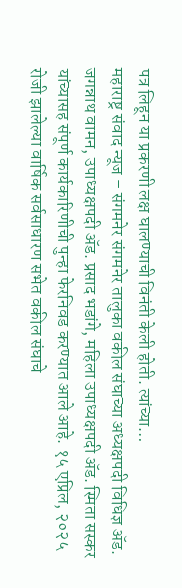पत्र लिहून या प्रकरणी लक्ष घालण्याची विनंती केली होती. त्यांच्या…
महाराष्ट्र संवाद न्यूज – संगमनेर संगमनेर तालुका वकील संघाच्या अध्यक्षपदी विधिज्ञ ॲड. जगन्नाथ वामन, उपाध्यक्षपदी ॲड. प्रसाद भडांगे, महिला उपाध्यक्षपदी ॲड. स्मिता सस्कर यांच्यासह संपूर्ण कार्यकारिणीची पुन्हा फेरनिवड करण्यात आले आहे. १५ एप्रिल, २०२५ रोजी झालेल्या वार्षिक सर्वसाधारण सभेत वकील संघाचे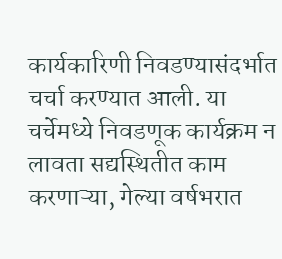कार्यकारिणी निवडण्यासंदर्भात चर्चा करण्यात आली. या चर्चेमध्ये निवडणूक कार्यक्रम न लावता सद्यस्थितीत काम करणाऱ्या, गेल्या वर्षभरात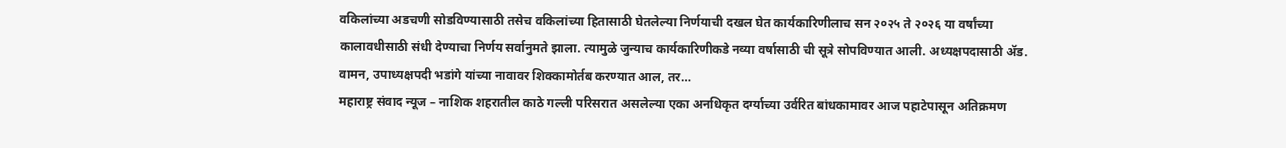वकिलांच्या अडचणी सोडविण्यासाठी तसेच वकिलांच्या हितासाठी घेतलेल्या निर्णयाची दखल घेत कार्यकारिणीलाच सन २०२५ ते २०२६ या वर्षांच्या कालावधीसाठी संधी देण्याचा निर्णय सर्वानुमते झाला. त्यामुळे जुन्याच कार्यकारिणीकडे नव्या वर्षासाठी ची सूत्रे सोपविण्यात आली. अध्यक्षपदासाठी ॲड. वामन, उपाध्यक्षपदी भडांगे यांच्या नावावर शिक्कामोर्तब करण्यात आल, तर…
महाराष्ट्र संवाद न्यूज – नाशिक शहरातील काठे गल्ली परिसरात असलेल्या एका अनधिकृत दर्ग्याच्या उर्वरित बांधकामावर आज पहाटेपासून अतिक्रमण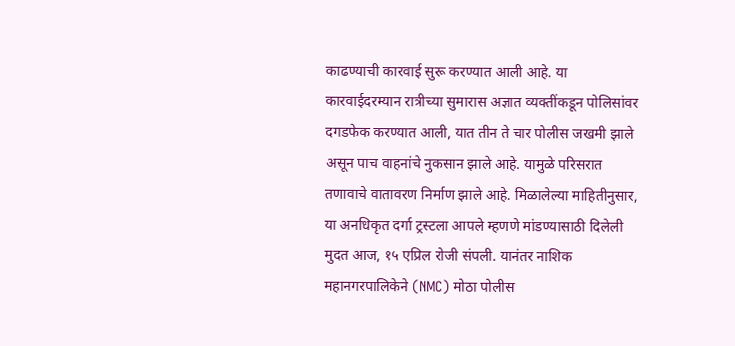काढण्याची कारवाई सुरू करण्यात आली आहे. या कारवाईदरम्यान रात्रीच्या सुमारास अज्ञात व्यक्तींकडून पोलिसांवर दगडफेक करण्यात आली, यात तीन ते चार पोलीस जखमी झाले असून पाच वाहनांचे नुकसान झाले आहे. यामुळे परिसरात तणावाचे वातावरण निर्माण झाले आहे. मिळालेल्या माहितीनुसार, या अनधिकृत दर्गा ट्रस्टला आपले म्हणणे मांडण्यासाठी दिलेली मुदत आज, १५ एप्रिल रोजी संपली. यानंतर नाशिक महानगरपालिकेने (NMC) मोठा पोलीस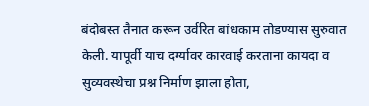बंदोबस्त तैनात करून उर्वरित बांधकाम तोडण्यास सुरुवात केली. यापूर्वी याच दर्ग्यावर कारवाई करताना कायदा व सुव्यवस्थेचा प्रश्न निर्माण झाला होता,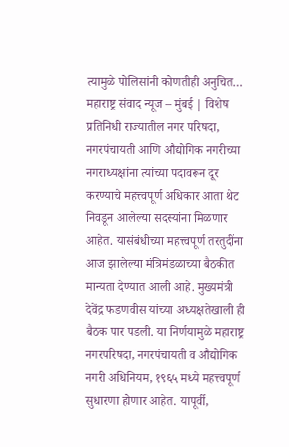त्यामुळे पोलिसांनी कोणतीही अनुचित…
महाराष्ट्र संवाद न्यूज – मुंबई | विशेष प्रतिनिधी राज्यातील नगर परिषदा, नगरपंचायती आणि औद्योगिक नगरीच्या नगराध्यक्षांना त्यांच्या पदावरून दूर करण्याचे महत्त्वपूर्ण अधिकार आता थेट निवडून आलेल्या सदस्यांना मिळणार आहेत. यासंबंधीच्या महत्त्वपूर्ण तरतुदींना आज झालेल्या मंत्रिमंडळाच्या बैठकीत मान्यता देण्यात आली आहे. मुख्यमंत्री देवेंद्र फडणवीस यांच्या अध्यक्षतेखाली ही बैठक पार पडली. या निर्णयामुळे महाराष्ट्र नगरपरिषदा, नगरपंचायती व औद्योगिक नगरी अधिनियम, १९६५ मध्ये महत्त्वपूर्ण सुधारणा होणार आहेत. यापूर्वी,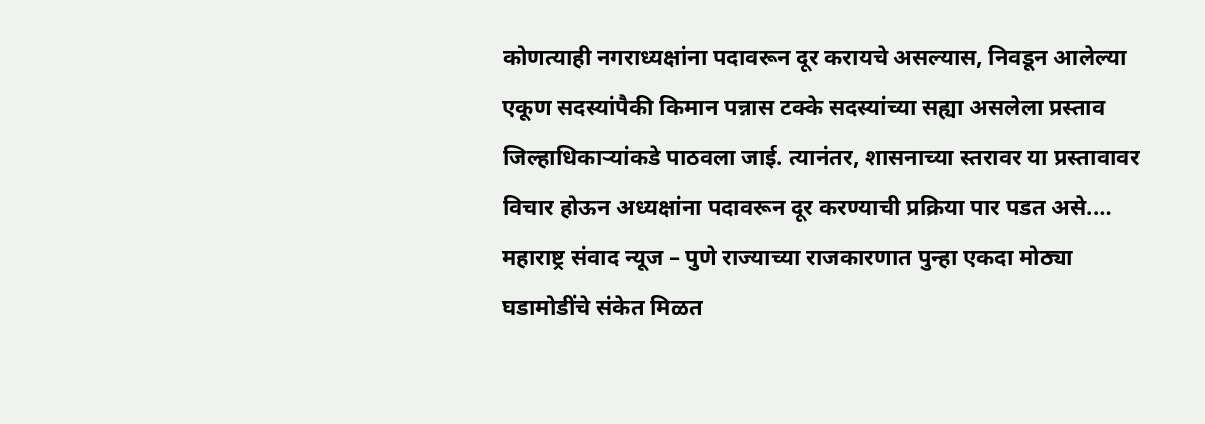कोणत्याही नगराध्यक्षांना पदावरून दूर करायचे असल्यास, निवडून आलेल्या एकूण सदस्यांपैकी किमान पन्नास टक्के सदस्यांच्या सह्या असलेला प्रस्ताव जिल्हाधिकाऱ्यांकडे पाठवला जाई. त्यानंतर, शासनाच्या स्तरावर या प्रस्तावावर विचार होऊन अध्यक्षांना पदावरून दूर करण्याची प्रक्रिया पार पडत असे.…
महाराष्ट्र संवाद न्यूज – पुणे राज्याच्या राजकारणात पुन्हा एकदा मोठ्या घडामोडींचे संकेत मिळत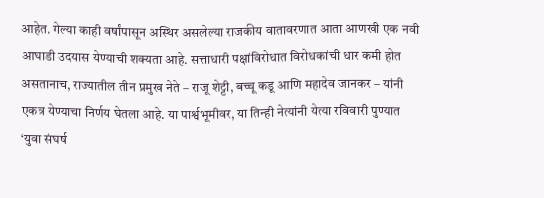आहेत. गेल्या काही वर्षांपासून अस्थिर असलेल्या राजकीय वातावरणात आता आणखी एक नवी आघाडी उदयास येण्याची शक्यता आहे. सत्ताधारी पक्षांविरोधात विरोधकांची धार कमी होत असतानाच, राज्यातील तीन प्रमुख नेते – राजू शेट्टी, बच्चू कडू आणि महादेव जानकर – यांनी एकत्र येण्याचा निर्णय घेतला आहे. या पार्श्वभूमीवर, या तिन्ही नेत्यांनी येत्या रविवारी पुण्यात ‘युवा संघर्ष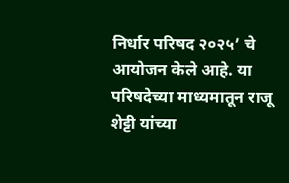निर्धार परिषद २०२५’ चे आयोजन केले आहे. या परिषदेच्या माध्यमातून राजू शेट्टी यांच्या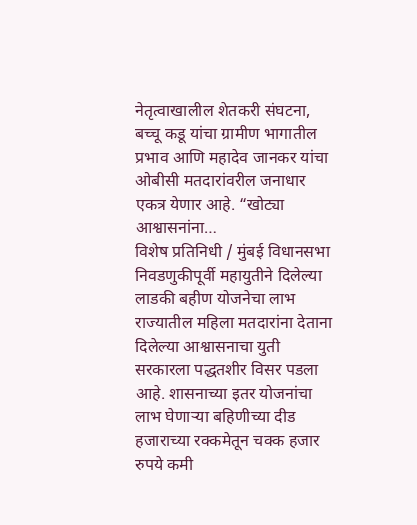नेतृत्वाखालील शेतकरी संघटना, बच्चू कडू यांचा ग्रामीण भागातील प्रभाव आणि महादेव जानकर यांचा ओबीसी मतदारांवरील जनाधार एकत्र येणार आहे. “खोट्या आश्वासनांना…
विशेष प्रतिनिधी / मुंबई विधानसभा निवडणुकीपूर्वी महायुतीने दिलेल्या लाडकी बहीण योजनेचा लाभ राज्यातील महिला मतदारांना देताना दिलेल्या आश्वासनाचा युती सरकारला पद्धतशीर विसर पडला आहे. शासनाच्या इतर योजनांचा लाभ घेणाऱ्या बहिणीच्या दीड हजाराच्या रक्कमेतून चक्क हजार रुपये कमी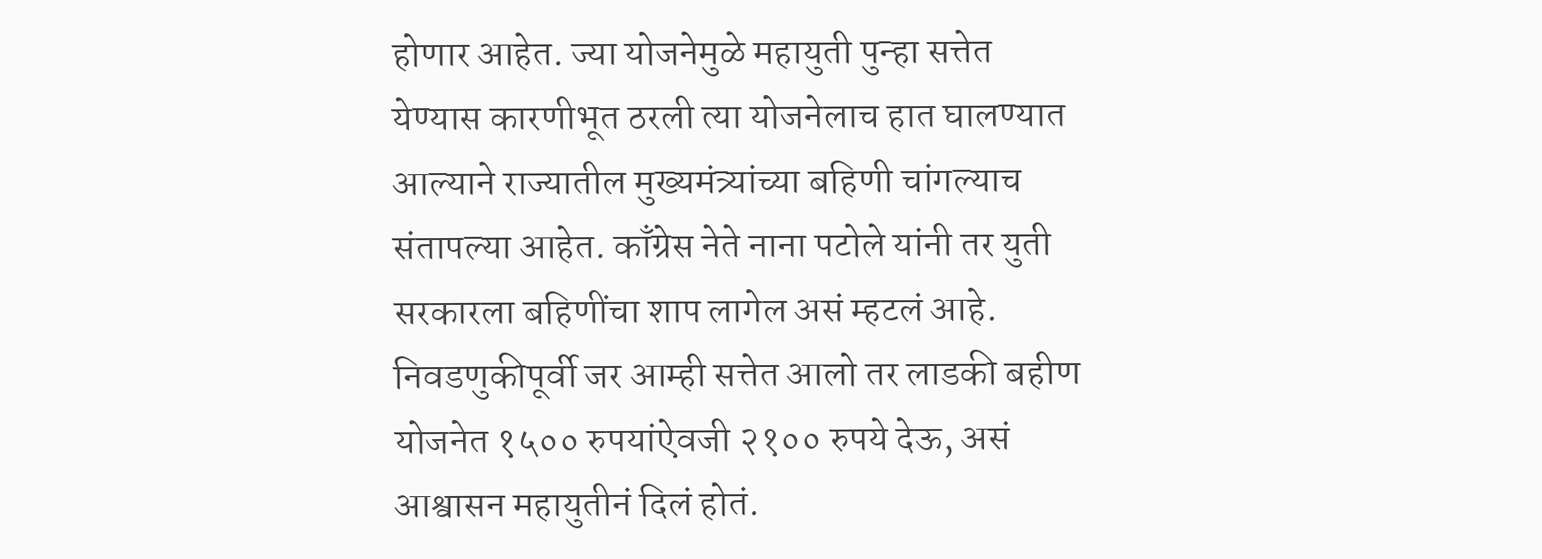होणार आहेत. ज्या योजनेमुळे महायुती पुन्हा सत्तेत येण्यास कारणीभूत ठरली त्या योजनेलाच हात घालण्यात आल्याने राज्यातील मुख्यमंत्र्यांच्या बहिणी चांगल्याच संतापल्या आहेत. काँग्रेस नेते नाना पटोले यांनी तर युती सरकारला बहिणींचा शाप लागेल असं म्हटलं आहे. निवडणुकीपूर्वी जर आम्ही सत्तेत आलो तर लाडकी बहीण योजनेत १५०० रुपयांऐवजी २१०० रुपये देऊ, असं आश्वासन महायुतीनं दिलं होतं.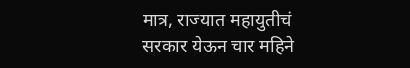मात्र, राज्यात महायुतीचं सरकार येऊन चार महिने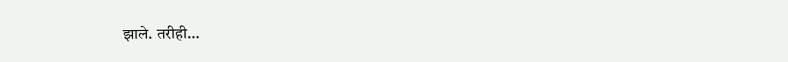झाले. तरीही…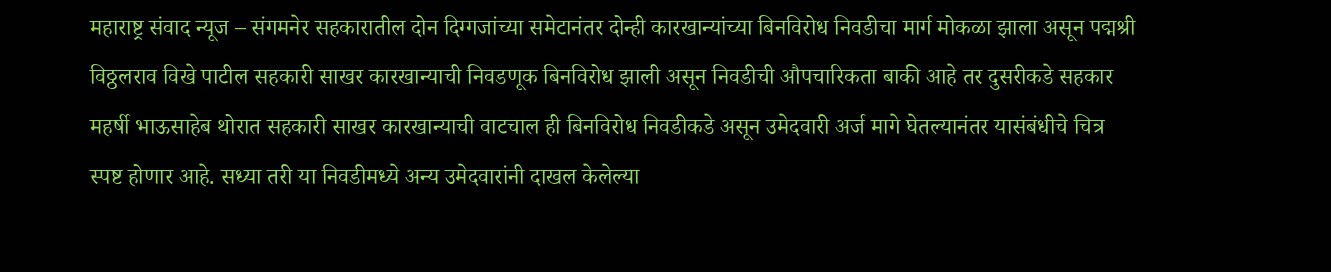महाराष्ट्र संवाद न्यूज – संगमनेर सहकारातील दोन दिग्गजांच्या समेटानंतर दोन्ही कारखान्यांच्या बिनविरोध निवडीचा मार्ग मोकळा झाला असून पद्मश्री विठ्ठलराव विखे पाटील सहकारी साखर कारखान्याची निवडणूक बिनविरोध झाली असून निवडीची औपचारिकता बाकी आहे तर दुसरीकडे सहकार महर्षी भाऊसाहेब थोरात सहकारी साखर कारखान्याची वाटचाल ही बिनविरोध निवडीकडे असून उमेदवारी अर्ज मागे घेतल्यानंतर यासंबंधीचे चित्र स्पष्ट होणार आहे. सध्या तरी या निवडीमध्ये अन्य उमेदवारांनी दाखल केलेल्या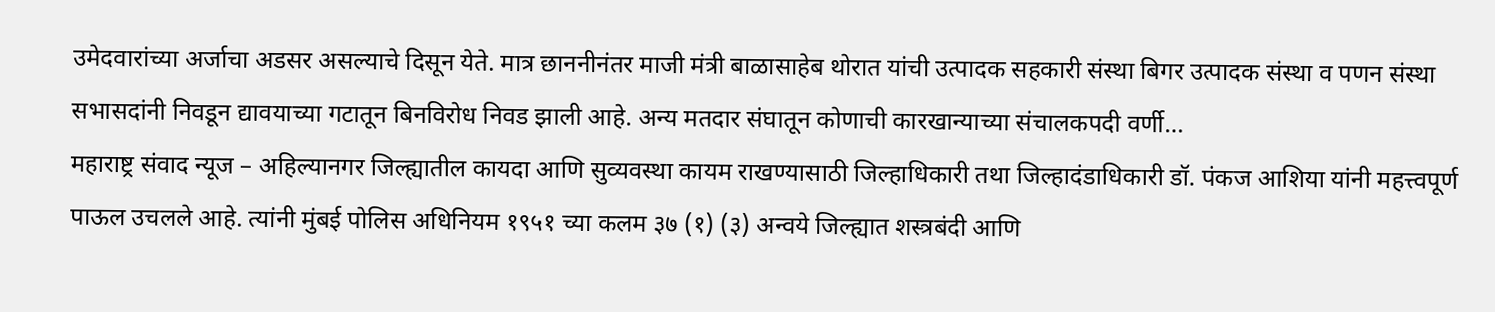उमेदवारांच्या अर्जाचा अडसर असल्याचे दिसून येते. मात्र छाननीनंतर माजी मंत्री बाळासाहेब थोरात यांची उत्पादक सहकारी संस्था बिगर उत्पादक संस्था व पणन संस्था सभासदांनी निवडून द्यावयाच्या गटातून बिनविरोध निवड झाली आहे. अन्य मतदार संघातून कोणाची कारखान्याच्या संचालकपदी वर्णी…
महाराष्ट्र संवाद न्यूज – अहिल्यानगर जिल्ह्यातील कायदा आणि सुव्यवस्था कायम राखण्यासाठी जिल्हाधिकारी तथा जिल्हादंडाधिकारी डॉ. पंकज आशिया यांनी महत्त्वपूर्ण पाऊल उचलले आहे. त्यांनी मुंबई पोलिस अधिनियम १९५१ च्या कलम ३७ (१) (३) अन्वये जिल्ह्यात शस्त्रबंदी आणि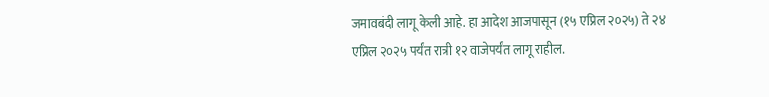जमावबंदी लागू केली आहे. हा आदेश आजपासून (१५ एप्रिल २०२५) ते २४ एप्रिल २०२५ पर्यंत रात्री १२ वाजेपर्यंत लागू राहील.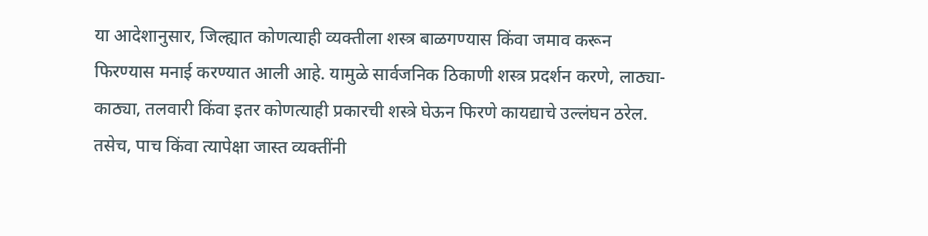या आदेशानुसार, जिल्ह्यात कोणत्याही व्यक्तीला शस्त्र बाळगण्यास किंवा जमाव करून फिरण्यास मनाई करण्यात आली आहे. यामुळे सार्वजनिक ठिकाणी शस्त्र प्रदर्शन करणे, लाठ्या-काठ्या, तलवारी किंवा इतर कोणत्याही प्रकारची शस्त्रे घेऊन फिरणे कायद्याचे उल्लंघन ठरेल. तसेच, पाच किंवा त्यापेक्षा जास्त व्यक्तींनी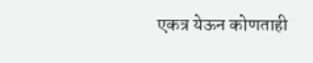एकत्र येऊन कोणताही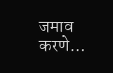जमाव करणे…